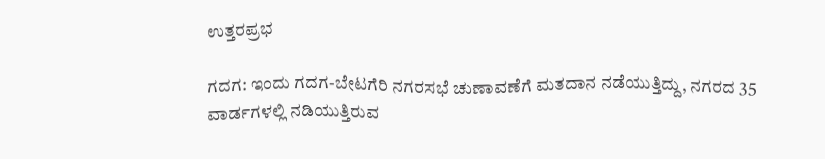ಉತ್ತರಪ್ರಭ

ಗದಗ: ಇಂದು ಗದಗ-ಬೇಟಗೆರಿ ನಗರಸಭೆ ಚುಣಾವಣೆಗೆ ಮತದಾನ ನಡೆಯುತ್ತಿದ್ದು, ನಗರದ 35 ವಾರ್ಡಗಳಲ್ಲಿ ನಡಿಯುತ್ತಿರುವ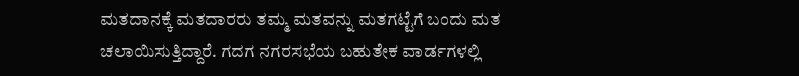ಮತದಾನಕ್ಕೆ ಮತದಾರರು ತಮ್ಮ ಮತವನ್ನು ಮತಗಟ್ಟೆಗೆ ಬಂದು ಮತ ಚಲಾಯಿಸುತ್ತಿದ್ದಾರೆ. ಗದಗ ನಗರಸಭೆಯ ಬಹುತೇಕ ವಾರ್ಡಗಳಲ್ಲಿ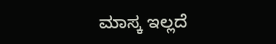ಮಾಸ್ಕ ಇಲ್ಲದೆ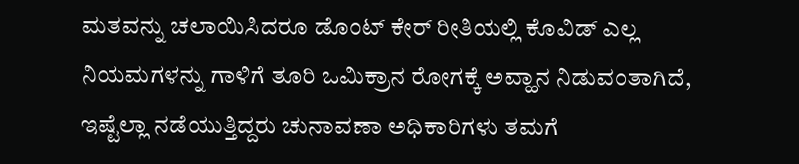ಮತವನ್ನು ಚಲಾಯಿಸಿದರೂ ಡೊಂಟ್ ಕೇರ್ ರೀತಿಯಲ್ಲಿ ಕೊವಿಡ್ ಎಲ್ಲ ನಿಯಮಗಳನ್ನು ಗಾಳಿಗೆ ತೂರಿ ಒಮಿಕ್ರಾನ ರೋಗಕ್ಕೆ ಅವ್ಹಾನ ನಿಡುವಂತಾಗಿದೆ, ಇಷ್ಟೆಲ್ಲಾ ನಡೆಯುತ್ತಿದ್ದರು ಚುನಾವಣಾ ಅಧಿಕಾರಿಗಳು ತಮಗೆ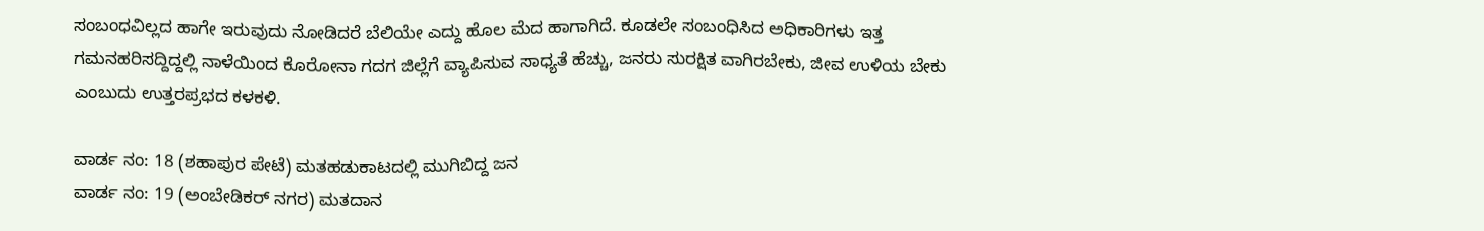ಸಂಬಂಧವಿಲ್ಲದ ಹಾಗೇ ಇರುವುದು ನೋಡಿದರೆ ಬೆಲಿಯೇ ಎದ್ದು ಹೊಲ ಮೆದ ಹಾಗಾಗಿದೆ. ಕೂಡಲೇ ಸಂಬಂಧಿಸಿದ ಅಧಿಕಾರಿಗಳು ಇತ್ತ ಗಮನಹರಿಸದ್ದಿದ್ದಲ್ಲಿ ನಾಳೆಯಿಂದ ಕೊರೋನಾ ಗದಗ ಜಿಲ್ಲೆಗೆ ವ್ಯಾಪಿಸುವ ಸಾಧ್ಯತೆ ಹೆಚ್ಚು, ಜನರು ಸುರಕ್ಷಿತ ವಾಗಿರಬೇಕು, ಜೀವ ಉಳಿಯ ಬೇಕು ಎಂಬುದು ಉತ್ತರಪ್ರಭದ ಕಳಕಳಿ.

ವಾರ್ಡ ನಂ: 18 (ಶಹಾಪುರ ಪೇಟೆ) ಮತಹಡುಕಾಟದಲ್ಲಿ ಮುಗಿಬಿದ್ದ ಜನ
ವಾರ್ಡ ನಂ: 19 (ಅಂಬೇಡಿಕರ್ ನಗರ) ಮತದಾನ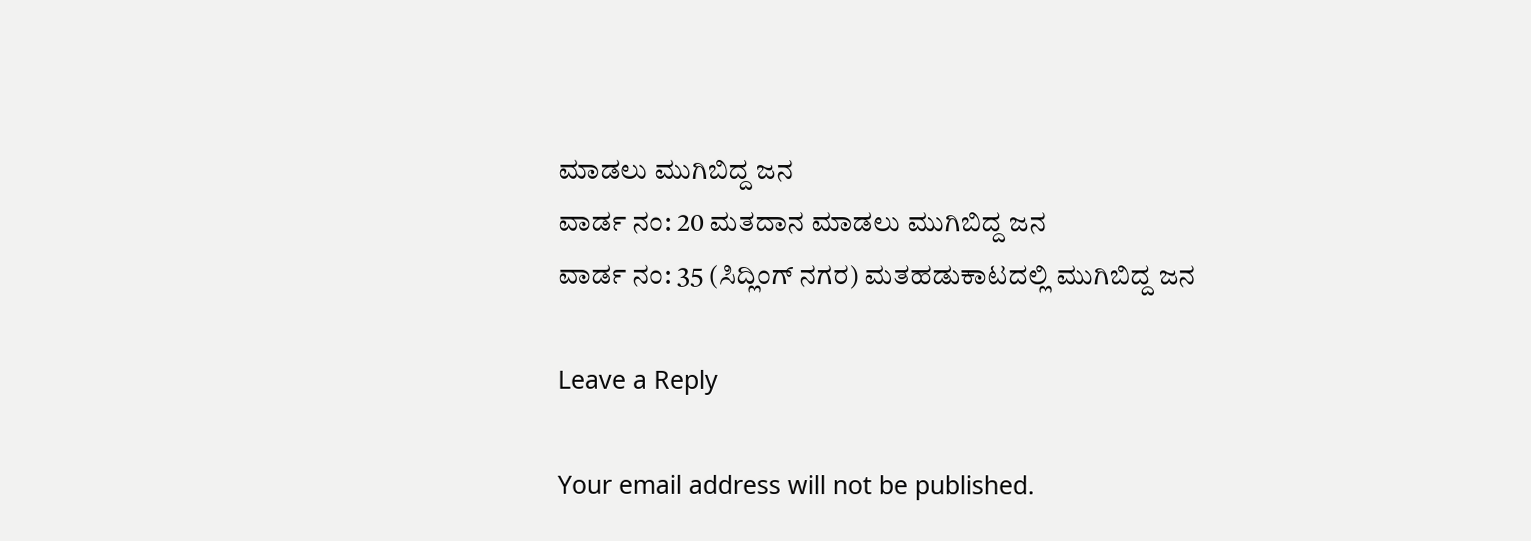ಮಾಡಲು ಮುಗಿಬಿದ್ದ ಜನ
ವಾರ್ಡ ನಂ: 20 ಮತದಾನ ಮಾಡಲು ಮುಗಿಬಿದ್ದ ಜನ
ವಾರ್ಡ ನಂ: 35 (ಸಿದ್ಲಿಂಗ್ ನಗರ) ಮತಹಡುಕಾಟದಲ್ಲಿ ಮುಗಿಬಿದ್ದ ಜನ

Leave a Reply

Your email address will not be published.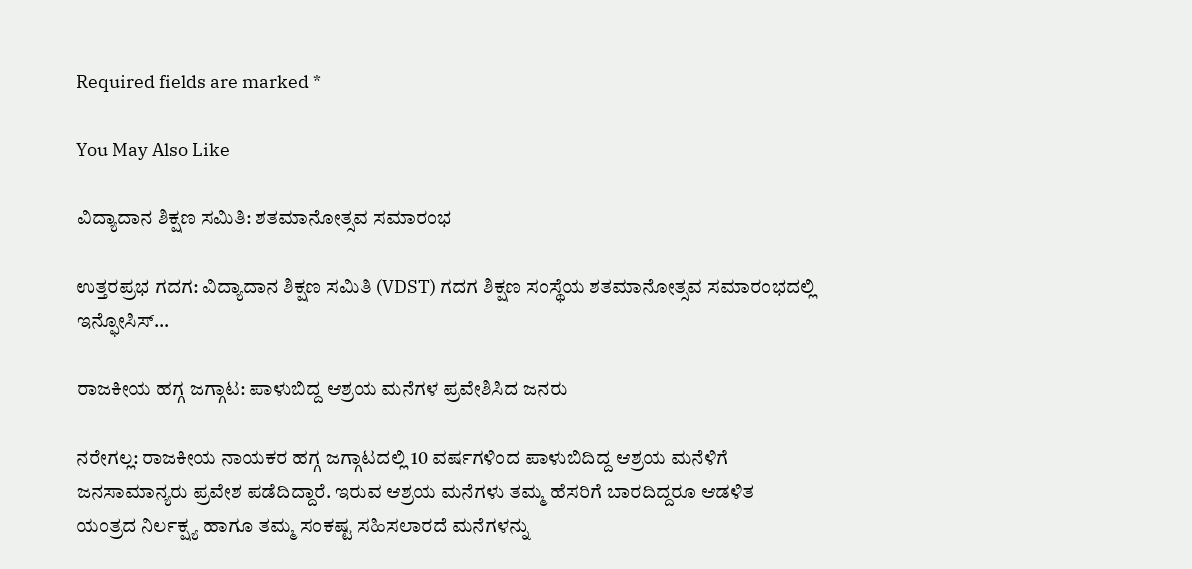Required fields are marked *

You May Also Like

ವಿದ್ಯಾದಾನ ಶಿಕ್ಷಣ ಸಮಿತಿ: ಶತಮಾನೋತ್ಸವ ಸಮಾರಂಭ

ಉತ್ತರಪ್ರಭ ಗದಗ: ವಿದ್ಯಾದಾನ ಶಿಕ್ಷಣ ಸಮಿತಿ (VDST) ಗದಗ ಶಿಕ್ಷಣ ಸಂಸ್ಥೆಯ ಶತಮಾನೋತ್ಸವ ಸಮಾರಂಭದಲ್ಲಿ ಇನ್ಫೋಸಿಸ್…

ರಾಜಕೀಯ ಹಗ್ಗ ಜಗ್ಗಾಟ: ಪಾಳುಬಿದ್ದ ಆಶ್ರಯ ಮನೆಗಳ ಪ್ರವೇಶಿಸಿದ ಜನರು

ನರೇಗಲ್ಲ: ರಾಜಕೀಯ ನಾಯಕರ ಹಗ್ಗ ಜಗ್ಗಾಟದಲ್ಲಿ 10 ವರ್ಷಗಳಿಂದ ಪಾಳುಬಿದಿದ್ದ ಆಶ್ರಯ ಮನೆಳಿಗೆ ಜನಸಾಮಾನ್ಯರು ಪ್ರವೇಶ ಪಡೆದಿದ್ದಾರೆ. ಇರುವ ಆಶ್ರಯ ಮನೆಗಳು ತಮ್ಮ ಹೆಸರಿಗೆ ಬಾರದಿದ್ದರೂ ಆಡಳಿತ ಯಂತ್ರದ ನಿರ್ಲಕ್ಷ್ಯ ಹಾಗೂ ತಮ್ಮ ಸಂಕಷ್ಟ ಸಹಿಸಲಾರದೆ ಮನೆಗಳನ್ನು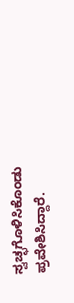ಸ್ವಚ್ಛಗೊಳಿಸಿಕೊಂಡು ಪ್ರವೇಶಿಸಿದ್ದಾರೆ.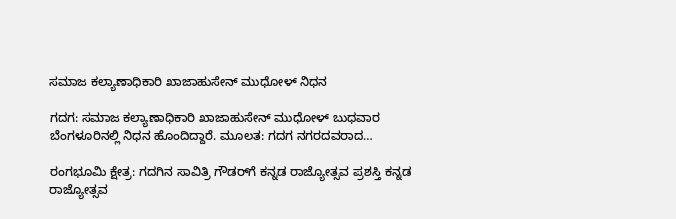ಸಮಾಜ ಕಲ್ಯಾಣಾಧಿಕಾರಿ ಖಾಜಾಹುಸೇನ್ ಮುಧೋಳ್ ನಿಧನ

ಗದಗ: ಸಮಾಜ ಕಲ್ಯಾಣಾಧಿಕಾರಿ ಖಾಜಾಹುಸೇನ್ ಮುಧೋಳ್ ಬುಧವಾರ ಬೆಂಗಳೂರಿನಲ್ಲಿ ನಿಧನ ಹೊಂದಿದ್ದಾರೆ. ಮೂಲತ: ಗದಗ ನಗರದವರಾದ…

ರಂಗಭೂಮಿ ಕ್ಷೇತ್ರ: ಗದಗಿನ ಸಾವಿತ್ರಿ ಗೌಡರ್‌ಗೆ ಕನ್ನಡ ರಾಜ್ಯೋತ್ಸವ ಪ್ರಶಸ್ತಿ ಕನ್ನಡ ರಾಜ್ಯೋತ್ಸವ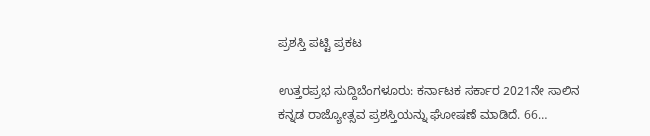ಪ್ರಶಸ್ತಿ ಪಟ್ಟಿ ಪ್ರಕಟ

ಉತ್ತರಪ್ರಭ ಸುದ್ದಿಬೆಂಗಳೂರು: ಕರ್ನಾಟಕ ಸರ್ಕಾರ 2021ನೇ ಸಾಲಿನ ಕನ್ನಡ ರಾಜ್ಯೋತ್ಸವ ಪ್ರಶಸ್ತಿಯನ್ನು ಘೋಷಣೆ ಮಾಡಿದೆ. 66…